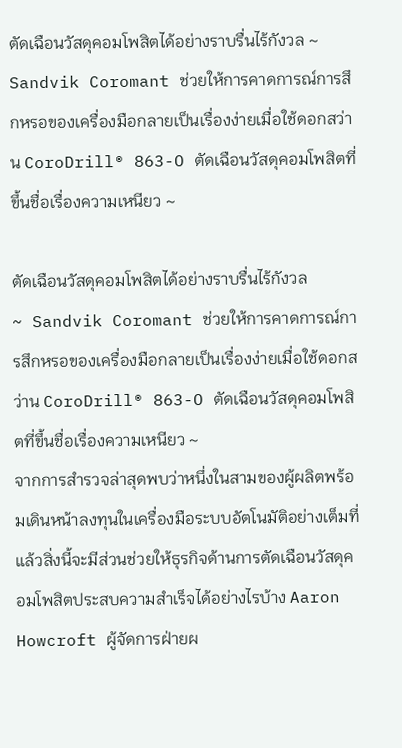ตัดเฉือนวัสดุคอมโพสิตได้อย่างราบรื่นไร้กังวล ~ Sandvik Coromant ช่วยให้การคาดการณ์การสึกหรอของเครื่องมือกลายเป็นเรื่องง่ายเมื่อใช้ดอกสว่าน CoroDrill® 863-O ตัดเฉือนวัสดุคอมโพสิตที่ขึ้นชื่อเรื่องความเหนียว ~

ตัดเฉือนวัสดุคอมโพสิตได้อย่างราบรื่นไร้กังวล
~ Sandvik Coromant ช่วยให้การคาดการณ์การสึกหรอของเครื่องมือกลายเป็นเรื่องง่ายเมื่อใช้ดอกสว่าน CoroDrill® 863-O ตัดเฉือนวัสดุคอมโพสิตที่ขึ้นชื่อเรื่องความเหนียว ~
จากการสำรวจล่าสุดพบว่าหนึ่งในสามของผู้ผลิตพร้อมเดินหน้าลงทุนในเครื่องมือระบบอัตโนมัติอย่างเต็มที่ แล้วสิ่งนี้จะมีส่วนช่วยให้ธุรกิจด้านการตัดเฉือนวัสดุคอมโพสิตประสบความสำเร็จได้อย่างไรบ้าง Aaron Howcroft ผู้จัดการฝ่ายผ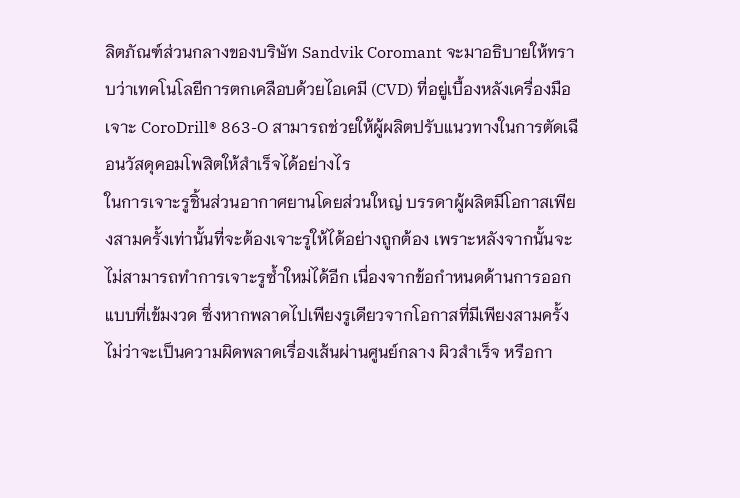ลิตภัณฑ์ส่วนกลางของบริษัท Sandvik Coromant จะมาอธิบายให้ทราบว่าเทคโนโลยีการตกเคลือบด้วยไอเคมี (CVD) ที่อยู่เบื้องหลังเครื่องมือเจาะ CoroDrill® 863-O สามารถช่วยให้ผู้ผลิตปรับแนวทางในการตัดเฉือนวัสดุคอมโพสิตให้สำเร็จได้อย่างไร
ในการเจาะรูชิ้นส่วนอากาศยานโดยส่วนใหญ่ บรรดาผู้ผลิตมีโอกาสเพียงสามครั้งเท่านั้นที่จะต้องเจาะรูให้ได้อย่างถูกต้อง เพราะหลังจากนั้นจะไม่สามารถทำการเจาะรูซ้ำใหม่ได้อีก เนื่องจากข้อกำหนดด้านการออกแบบที่เข้มงวด ซึ่งหากพลาดไปเพียงรูเดียวจากโอกาสที่มีเพียงสามครั้ง ไม่ว่าจะเป็นความผิดพลาดเรื่องเส้นผ่านศูนย์กลาง ผิวสำเร็จ หรือกา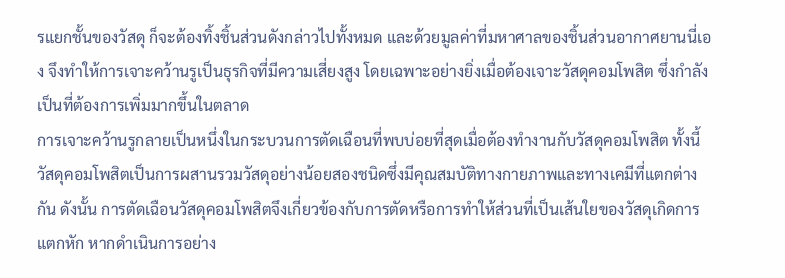รแยกชั้นของวัสดุ ก็จะต้องทิ้งชิ้นส่วนดังกล่าวไปทั้งหมด และด้วยมูลค่าที่มหาศาลของชิ้นส่วนอากาศยานนี่เอง จึงทำให้การเจาะคว้านรูเป็นธุรกิจที่มีความเสี่ยงสูง โดยเฉพาะอย่างยิ่งเมื่อต้องเจาะวัสดุคอมโพสิต ซึ่งกำลังเป็นที่ต้องการเพิ่มมากขึ้นในตลาด
การเจาะคว้านรูกลายเป็นหนึ่งในกระบวนการตัดเฉือนที่พบบ่อยที่สุดเมื่อต้องทำงานกับวัสดุคอมโพสิต ทั้งนี้ วัสดุคอมโพสิตเป็นการผสานรวมวัสดุอย่างน้อยสองชนิดซึ่งมีคุณสมบัติทางกายภาพและทางเคมีที่แตกต่างกัน ดังนั้น การตัดเฉือนวัสดุคอมโพสิตจึงเกี่ยวข้องกับการตัดหรือการทำให้ส่วนที่เป็นเส้นใยของวัสดุเกิดการแตกหัก หากดำเนินการอย่าง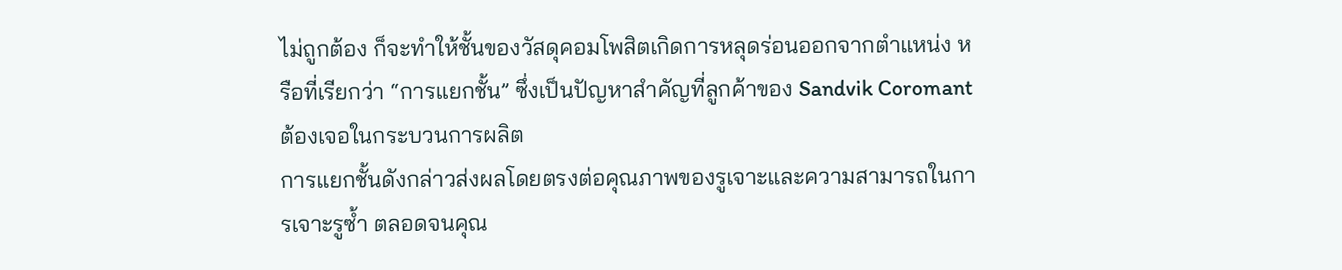ไม่ถูกต้อง ก็จะทำให้ชั้นของวัสดุคอมโพสิตเกิดการหลุดร่อนออกจากตำแหน่ง หรือที่เรียกว่า “การแยกชั้น” ซึ่งเป็นปัญหาสำคัญที่ลูกค้าของ Sandvik Coromant ต้องเจอในกระบวนการผลิต
การแยกชั้นดังกล่าวส่งผลโดยตรงต่อคุณภาพของรูเจาะและความสามารถในการเจาะรูซ้ำ ตลอดจนคุณ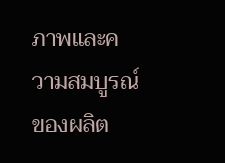ภาพและความสมบูรณ์ของผลิต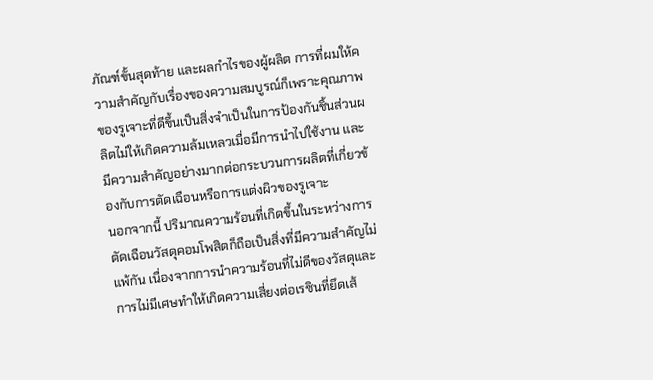ภัณฑ์ขั้นสุดท้าย และผลกำไรของผู้ผลิต การที่ผมให้ความสำคัญกับเรื่องของความสมบูรณ์ก็เพราะคุณภาพของรูเจาะที่ดีขึ้นเป็นสิ่งจำเป็นในการป้องกันชิ้นส่วนผลิตไม่ให้เกิดความล้มเหลวเมื่อมีการนำไปใช้งาน และมีความสำคัญอย่างมากต่อกระบวนการผลิตที่เกี่ยวข้องกับการตัดเฉือนหรือการแต่งผิวของรูเจาะ
นอกจากนี้ ปริมาณความร้อนที่เกิดขึ้นในระหว่างการตัดเฉือนวัสดุคอมโพสิตก็ถือเป็นสิ่งที่มีความสำคัญไม่แพ้กัน เนื่องจากการนำความร้อนที่ไม่ดีของวัสดุและการไม่มีเศษทำให้เกิดความเสี่ยงต่อเรซินที่ยึดเส้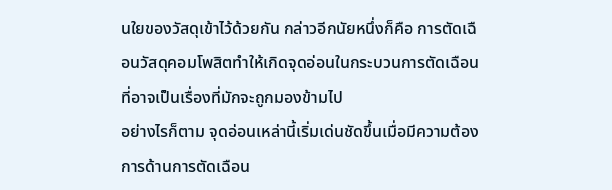นใยของวัสดุเข้าไว้ด้วยกัน กล่าวอีกนัยหนึ่งก็คือ การตัดเฉือนวัสดุคอมโพสิตทำให้เกิดจุดอ่อนในกระบวนการตัดเฉือนที่อาจเป็นเรื่องที่มักจะถูกมองข้ามไป
อย่างไรก็ตาม จุดอ่อนเหล่านี้เริ่มเด่นชัดขึ้นเมื่อมีความต้องการด้านการตัดเฉือน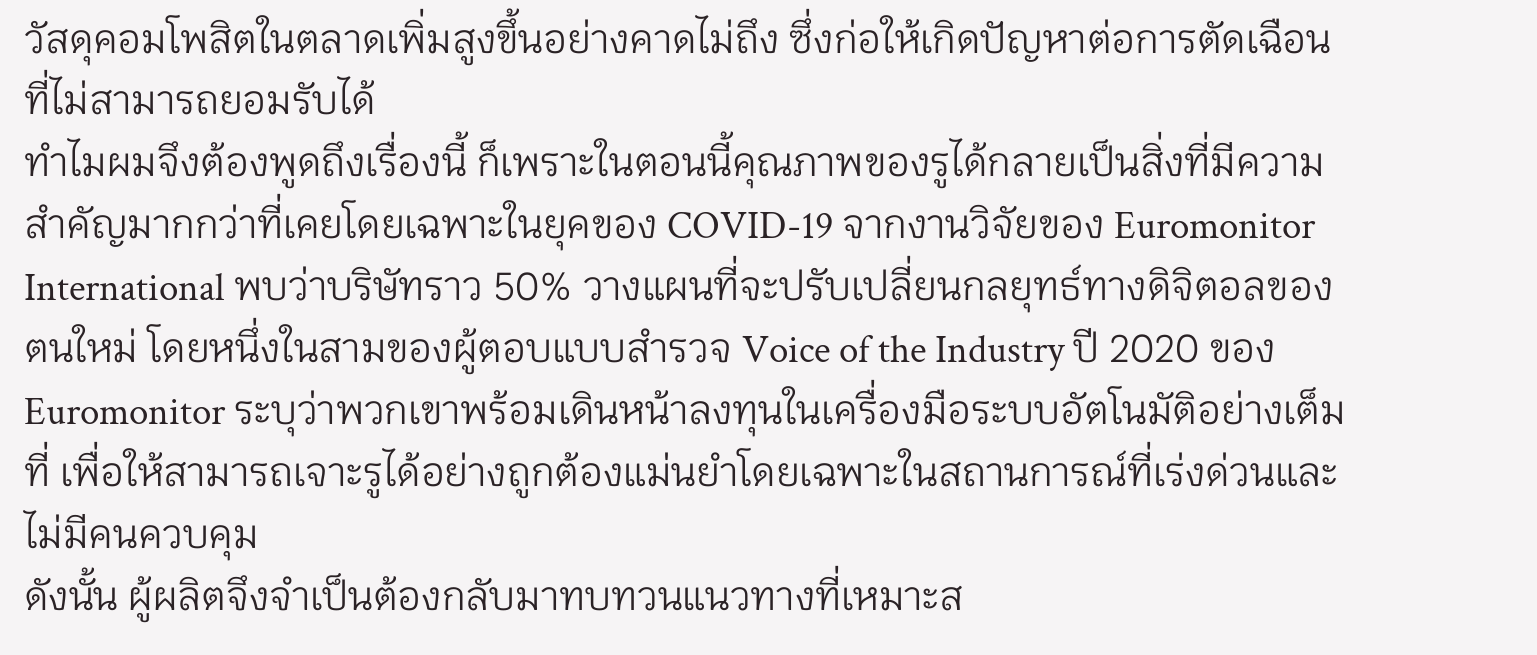วัสดุคอมโพสิตในตลาดเพิ่มสูงขึ้นอย่างคาดไม่ถึง ซึ่งก่อให้เกิดปัญหาต่อการตัดเฉือนที่ไม่สามารถยอมรับได้
ทำไมผมจึงต้องพูดถึงเรื่องนี้ ก็เพราะในตอนนี้คุณภาพของรูได้กลายเป็นสิ่งที่มีความสำคัญมากกว่าที่เคยโดยเฉพาะในยุคของ COVID-19 จากงานวิจัยของ Euromonitor International พบว่าบริษัทราว 50% วางแผนที่จะปรับเปลี่ยนกลยุทธ์ทางดิจิตอลของตนใหม่ โดยหนึ่งในสามของผู้ตอบแบบสำรวจ Voice of the Industry ปี 2020 ของ Euromonitor ระบุว่าพวกเขาพร้อมเดินหน้าลงทุนในเครื่องมือระบบอัตโนมัติอย่างเต็มที่ เพื่อให้สามารถเจาะรูได้อย่างถูกต้องแม่นยำโดยเฉพาะในสถานการณ์ที่เร่งด่วนและไม่มีคนควบคุม
ดังนั้น ผู้ผลิตจึงจำเป็นต้องกลับมาทบทวนแนวทางที่เหมาะส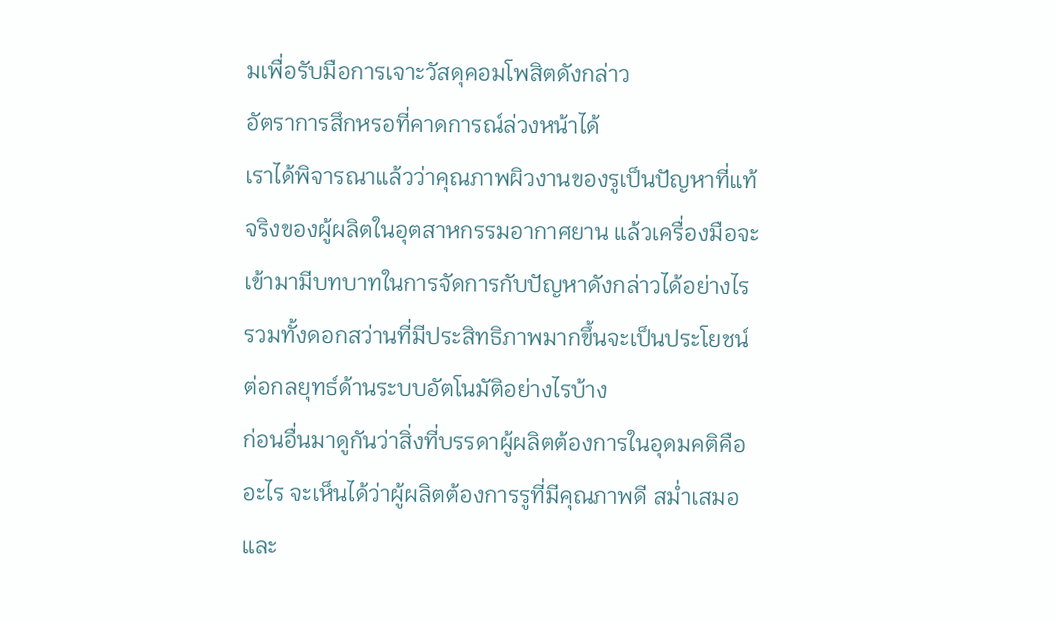มเพื่อรับมือการเจาะวัสดุคอมโพสิตดังกล่าว
อัตราการสึกหรอที่คาดการณ์ล่วงหน้าได้
เราได้พิจารณาแล้วว่าคุณภาพผิวงานของรูเป็นปัญหาที่แท้จริงของผู้ผลิตในอุตสาหกรรมอากาศยาน แล้วเครื่องมือจะเข้ามามีบทบาทในการจัดการกับปัญหาดังกล่าวได้อย่างไร รวมทั้งดอกสว่านที่มีประสิทธิภาพมากขึ้นจะเป็นประโยชน์ต่อกลยุทธ์ด้านระบบอัตโนมัติอย่างไรบ้าง
ก่อนอื่นมาดูกันว่าสิ่งที่บรรดาผู้ผลิตต้องการในอุดมคติคืออะไร จะเห็นได้ว่าผู้ผลิตต้องการรูที่มีคุณภาพดี สม่ำเสมอ และ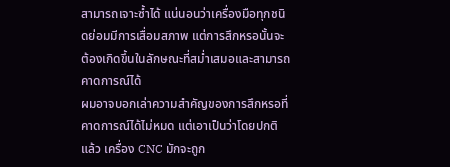สามารถเจาะซ้ำได้ แน่นอนว่าเครื่องมือทุกชนิดย่อมมีการเสื่อมสภาพ แต่การสึกหรอนั้นจะต้องเกิดขึ้นในลักษณะที่สม่ำเสมอและสามารถคาดการณ์ได้
ผมอาจบอกเล่าความสำคัญของการสึกหรอที่คาดการณ์ได้ไม่หมด แต่เอาเป็นว่าโดยปกติแล้ว เครื่อง CNC มักจะถูก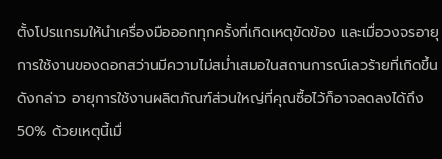ตั้งโปรแกรมให้นำเครื่องมือออกทุกครั้งที่เกิดเหตุขัดข้อง และเมื่อวงจรอายุการใช้งานของดอกสว่านมีความไม่สม่ำเสมอในสถานการณ์เลวร้ายที่เกิดขึ้นดังกล่าว อายุการใช้งานผลิตภัณฑ์ส่วนใหญ่ที่คุณซื้อไว้ก็อาจลดลงได้ถึง 50% ด้วยเหตุนี้เมื่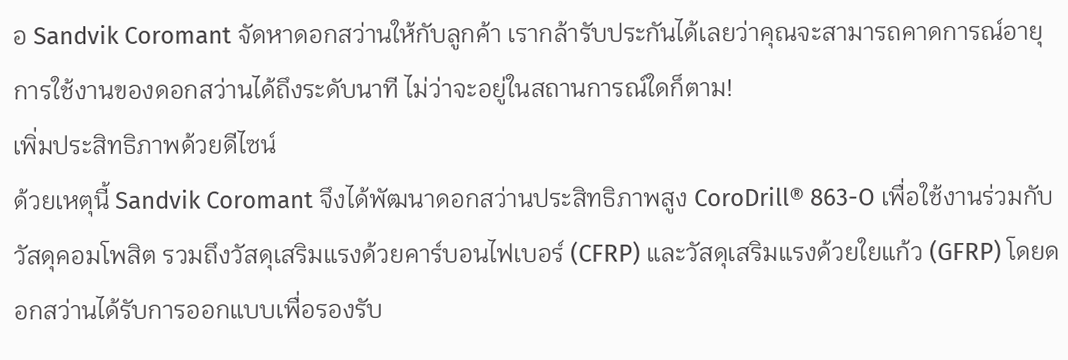อ Sandvik Coromant จัดหาดอกสว่านให้กับลูกค้า เรากล้ารับประกันได้เลยว่าคุณจะสามารถคาดการณ์อายุการใช้งานของดอกสว่านได้ถึงระดับนาที ไม่ว่าจะอยู่ในสถานการณ์ใดก็ตาม!
เพิ่มประสิทธิภาพด้วยดีไซน์
ด้วยเหตุนี้ Sandvik Coromant จึงได้พัฒนาดอกสว่านประสิทธิภาพสูง CoroDrill® 863-O เพื่อใช้งานร่วมกับวัสดุคอมโพสิต รวมถึงวัสดุเสริมแรงด้วยคาร์บอนไฟเบอร์ (CFRP) และวัสดุเสริมแรงด้วยใยแก้ว (GFRP) โดยดอกสว่านได้รับการออกแบบเพื่อรองรับ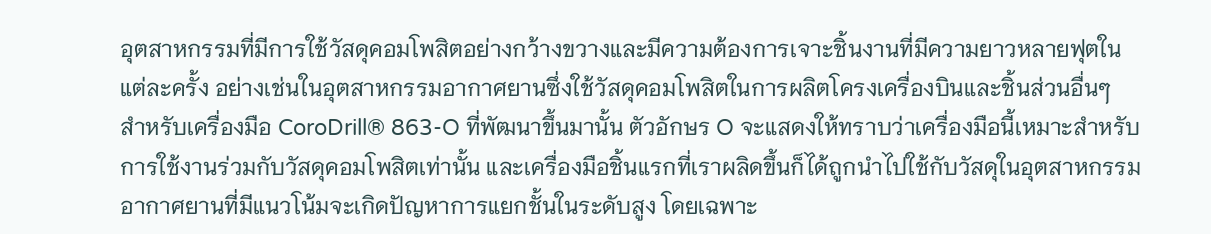อุตสาหกรรมที่มีการใช้วัสดุคอมโพสิตอย่างกว้างขวางและมีความต้องการเจาะชิ้นงานที่มีความยาวหลายฟุตในแต่ละครั้ง อย่างเช่นในอุตสาหกรรมอากาศยานซึ่งใช้วัสดุคอมโพสิตในการผลิตโครงเครื่องบินและชิ้นส่วนอื่นๆ
สำหรับเครื่องมือ CoroDrill® 863-O ที่พัฒนาขึ้นมานั้น ตัวอักษร O จะแสดงให้ทราบว่าเครื่องมือนี้เหมาะสำหรับการใช้งานร่วมกับวัสดุคอมโพสิตเท่านั้น และเครื่องมือชิ้นแรกที่เราผลิดขึ้นก็ได้ถูกนำไปใช้กับวัสดุในอุตสาหกรรมอากาศยานที่มีแนวโน้มจะเกิดปัญหาการแยกชั้นในระดับสูง โดยเฉพาะ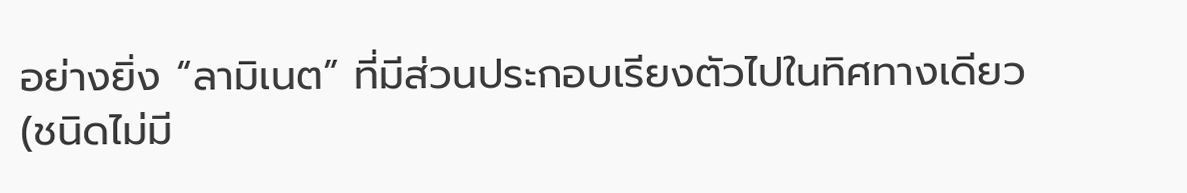อย่างยิ่ง “ลามิเนต” ที่มีส่วนประกอบเรียงตัวไปในทิศทางเดียว (ชนิดไม่มี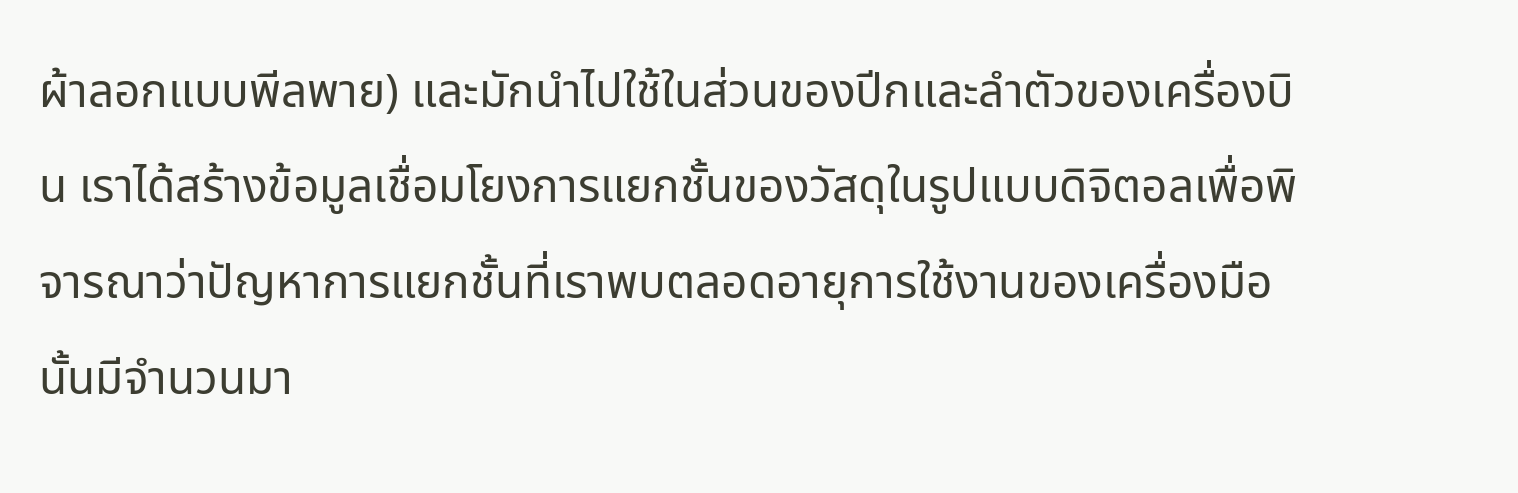ผ้าลอกแบบพีลพาย) และมักนำไปใช้ในส่วนของปีกและลำตัวของเครื่องบิน เราได้สร้างข้อมูลเชื่อมโยงการแยกชั้นของวัสดุในรูปแบบดิจิตอลเพื่อพิจารณาว่าปัญหาการแยกชั้นที่เราพบตลอดอายุการใช้งานของเครื่องมือนั้นมีจำนวนมา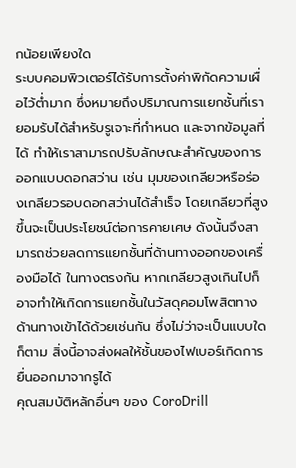กน้อยเพียงใด
ระบบคอมพิวเตอร์ได้รับการตั้งค่าพิกัดความเผื่อไว้ต่ำมาก ซึ่งหมายถึงปริมาณการแยกชั้นที่เรายอมรับได้สำหรับรูเจาะที่กำหนด และจากข้อมูลที่ได้ ทำให้เราสามารถปรับลักษณะสำคัญของการออกแบบดอกสว่าน เช่น มุมของเกลียวหรือร่องเกลียวรอบดอกสว่านได้สำเร็จ โดยเกลียวที่สูงขึ้นจะเป็นประโยชน์ต่อการคายเศษ ดังนั้นจึงสามารถช่วยลดการแยกชั้นที่ด้านทางออกของเครื่องมือได้ ในทางตรงกัน หากเกลียวสูงเกินไปก็อาจทำให้เกิดการแยกชั้นในวัสดุคอมโพสิตทางด้านทางเข้าได้ด้วยเช่นกัน ซึ่งไม่ว่าจะเป็นแบบใดก็ตาม สิ่งนี้อาจส่งผลให้ชั้นของไฟเบอร์เกิดการยื่นออกมาจากรูได้
คุณสมบัติหลักอื่นๆ ของ CoroDrill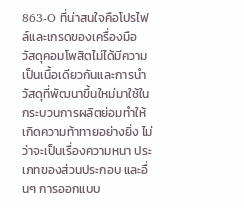863-O ที่น่าสนใจคือโปรไฟล์และเกรดของเครื่องมือ วัสดุคอมโพสิตไม่ได้มีความเป็นเนื้อเดียวกันและการนำวัสดุที่พัฒนาขึ้นใหม่มาใช้ในกระบวนการผลิตย่อมทำให้เกิดความท้าทายอย่างยิ่ง ไม่ว่าจะเป็นเรื่องความหนา ประเภทของส่วนประกอบ และอื่นๆ การออกแบบ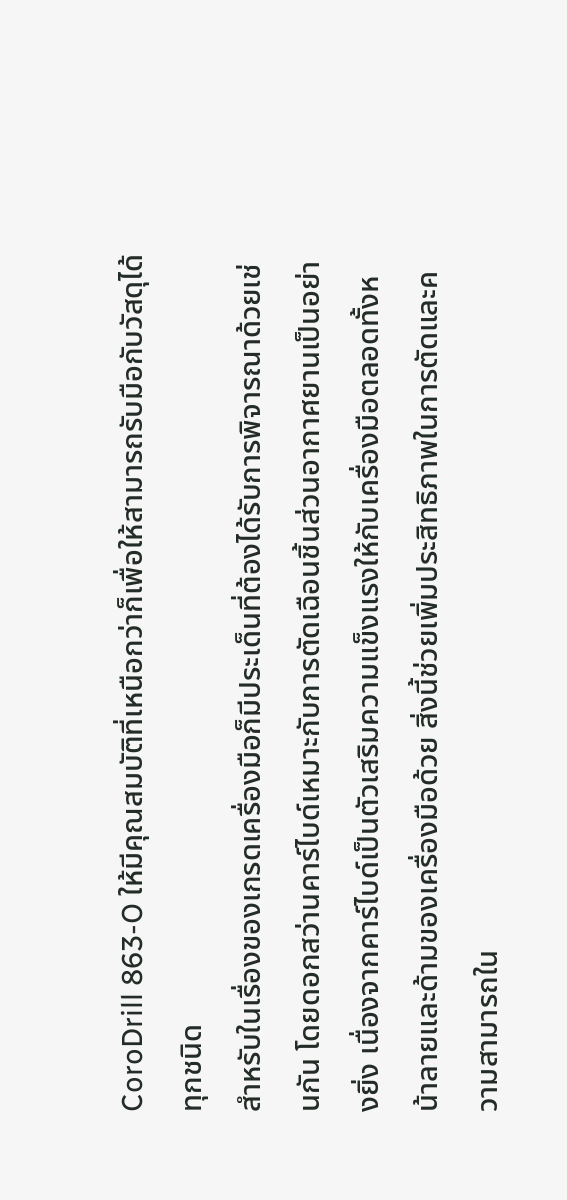CoroDrill 863-O ให้มีคุณสมบัติที่เหนือกว่าก็เพื่อให้สามารถรับมือกับวัสดุได้ทุกชนิด
สำหรับในเรื่องของเกรดเครื่องมือก็มีประเด็นที่ต้องได้รับการพิจารณาด้วยเช่นกัน โดยดอกสว่านคาร์ไบด์เหมาะกับการตัดเฉือนชิ้นส่วนอากาศยานเป็นอย่างยิ่ง เนื่องจากคาร์ไบด์เป็นตัวเสริมความแข็งแรงให้กับเครื่องมือตลอดทั้งหน้าลายและด้ามของเครื่องมือด้วย สิ่งนี้ช่วยเพิ่มประสิทธิภาพในการตัดและความสามารถใน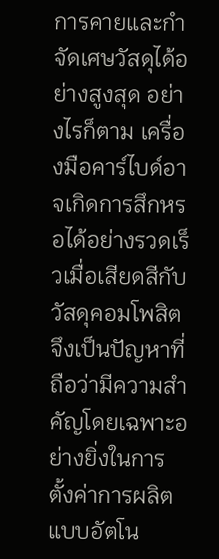การคายและกำจัดเศษวัสดุได้อย่างสูงสุด อย่างไรก็ตาม เครื่องมือคาร์ไบด์อาจเกิดการสึกหรอได้อย่างรวดเร็วเมื่อเสียดสีกับวัสดุคอมโพสิต จึงเป็นปัญหาที่ถือว่ามีความสำคัญโดยเฉพาะอย่างยิ่งในการตั้งค่าการผลิตแบบอัตโน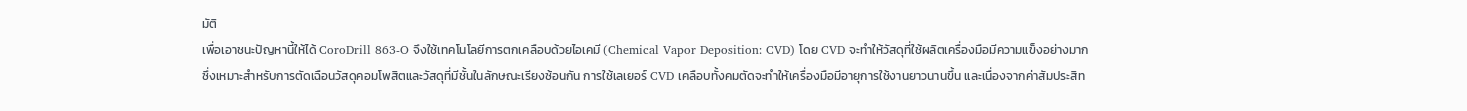มัติ
เพื่อเอาชนะปัญหานี้ให้ได้ CoroDrill 863-O จึงใช้เทคโนโลยีการตกเคลือบด้วยไอเคมี (Chemical Vapor Deposition: CVD) โดย CVD จะทำให้วัสดุที่ใช้ผลิตเครื่องมือมีความแข็งอย่างมาก ซึ่งเหมาะสำหรับการตัดเฉือนวัสดุคอมโพสิตและวัสดุที่มีชั้นในลักษณะเรียงซ้อนกัน การใช้เลเยอร์ CVD เคลือบทั้งคมตัดจะทำให้เครื่องมือมีอายุการใช้งานยาวนานขึ้น และเนื่องจากค่าสัมประสิท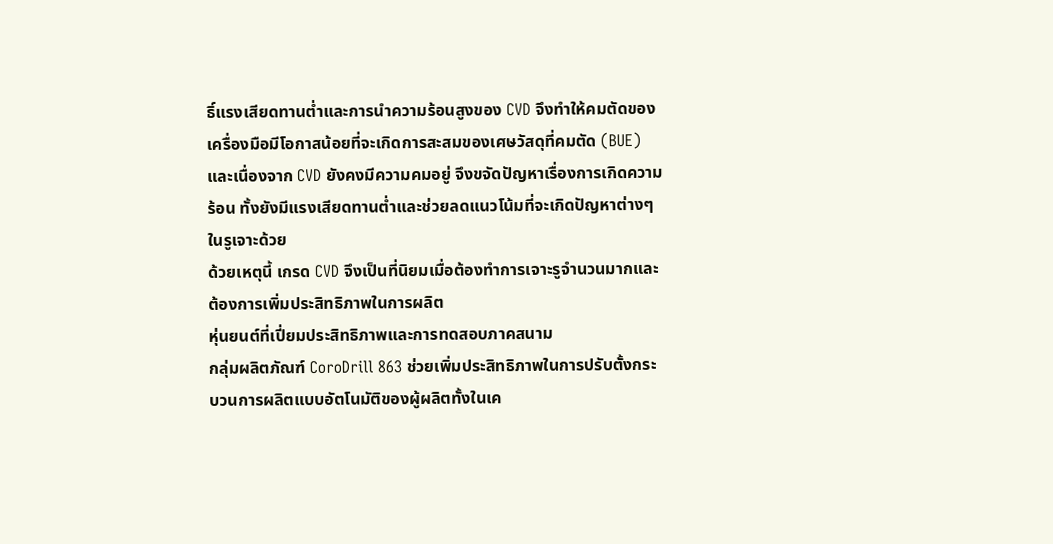ธิ์แรงเสียดทานต่ำและการนำความร้อนสูงของ CVD จึงทำให้คมตัดของเครื่องมือมีโอกาสน้อยที่จะเกิดการสะสมของเศษวัสดุที่คมตัด (BUE) และเนื่องจาก CVD ยังคงมีความคมอยู่ จึงขจัดปัญหาเรื่องการเกิดความร้อน ทั้งยังมีแรงเสียดทานต่ำและช่วยลดแนวโน้มที่จะเกิดปัญหาต่างๆ ในรูเจาะด้วย
ด้วยเหตุนี้ เกรด CVD จึงเป็นที่นิยมเมื่อต้องทำการเจาะรูจำนวนมากและต้องการเพิ่มประสิทธิภาพในการผลิต
หุ่นยนต์ที่เปี่ยมประสิทธิภาพและการทดสอบภาคสนาม
กลุ่มผลิตภัณฑ์ CoroDrill 863 ช่วยเพิ่มประสิทธิภาพในการปรับตั้งกระบวนการผลิตแบบอัตโนมัติของผู้ผลิตทั้งในเค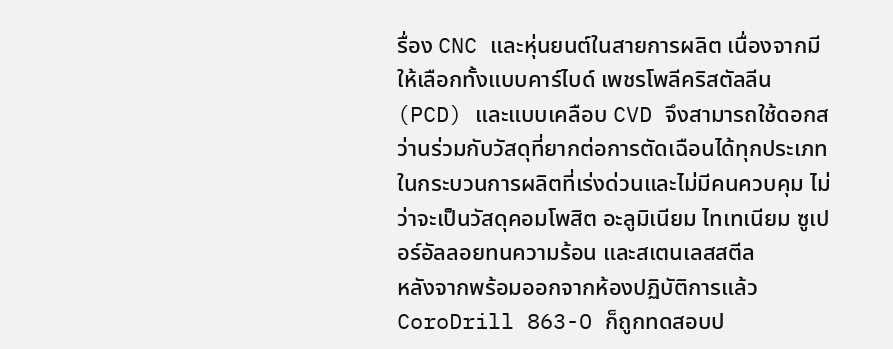รื่อง CNC และหุ่นยนต์ในสายการผลิต เนื่องจากมีให้เลือกทั้งแบบคาร์ไบด์ เพชรโพลีคริสตัลลีน (PCD) และแบบเคลือบ CVD จึงสามารถใช้ดอกสว่านร่วมกับวัสดุที่ยากต่อการตัดเฉือนได้ทุกประเภทในกระบวนการผลิตที่เร่งด่วนและไม่มีคนควบคุม ไม่ว่าจะเป็นวัสดุคอมโพสิต อะลูมิเนียม ไทเทเนียม ซูเปอร์อัลลอยทนความร้อน และสเตนเลสสตีล
หลังจากพร้อมออกจากห้องปฏิบัติการแล้ว CoroDrill 863-O ก็ถูกทดสอบป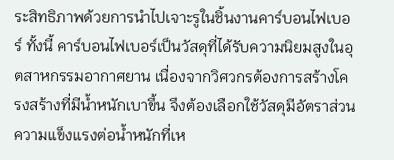ระสิทธิภาพด้วยการนำไปเจาะรูในชิ้นงานคาร์บอนไฟเบอร์ ทั้งนี้ คาร์บอนไฟเบอร์เป็นวัสดุที่ได้รับความนิยมสูงในอุตสาหกรรมอากาศยาน เนื่องจากวิศวกรต้องการสร้างโครงสร้างที่มีน้ำหนักเบาขึ้น จึงต้องเลือกใช้วัสดุมีอัตราส่วนความแข็งแรงต่อน้ำหนักที่เห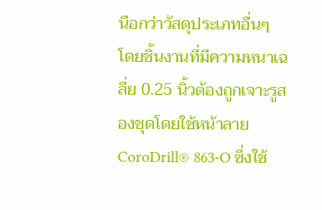นือกว่าวัสดุประเภทอื่นๆ
โดยชิ้นงานที่มีความหนาเฉลี่ย 0.25 นิ้วต้องถูกเจาะรูสองชุดโดยใช้หน้าลาย CoroDrill® 863-O ซึ่งใช้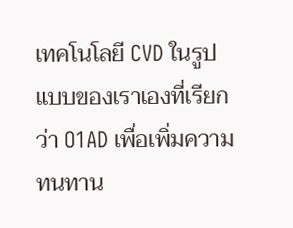เทคโนโลยี CVD ในรูปแบบของเราเองที่เรียกว่า O1AD เพื่อเพิ่มความทนทาน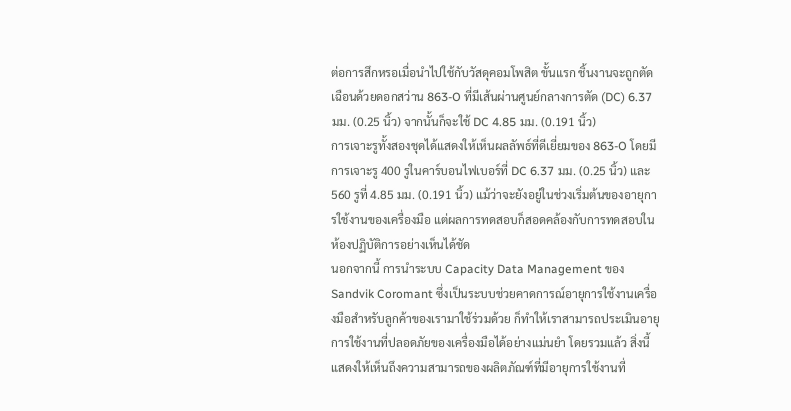ต่อการสึกหรอเมื่อนำไปใช้กับวัสดุคอมโพสิต ขั้นแรก ชิ้นงานจะถูกตัดเฉือนด้วยดอกสว่าน 863-O ที่มีเส้นผ่านศูนย์กลางการตัด (DC) 6.37 มม. (0.25 นิ้ว) จากนั้นก็จะใช้ DC 4.85 มม. (0.191 นิ้ว)
การเจาะรูทั้งสองชุดได้แสดงให้เห็นผลลัพธ์ที่ดีเยี่ยมของ 863-O โดยมีการเจาะรู 400 รูในคาร์บอนไฟเบอร์ที่ DC 6.37 มม. (0.25 นิ้ว) และ 560 รูที่ 4.85 มม. (0.191 นิ้ว) แม้ว่าจะยังอยู่ในช่วงเริ่มต้นของอายุการใช้งานของเครื่องมือ แต่ผลการทดสอบก็สอดคล้องกับการทดสอบในห้องปฏิบัติการอย่างเห็นได้ชัด
นอกจากนี้ การนำระบบ Capacity Data Management ของ Sandvik Coromant ซึ่งเป็นระบบช่วยคาดการณ์อายุการใช้งานเครื่องมือสำหรับลูกค้าของเรามาใช้ร่วมด้วย ก็ทำให้เราสามารถประเมินอายุการใช้งานที่ปลอดภัยของเครื่องมือได้อย่างแม่นยำ โดยรวมแล้ว สิ่งนี้แสดงให้เห็นถึงความสามารถของผลิตภัณฑ์ที่มีอายุการใช้งานที่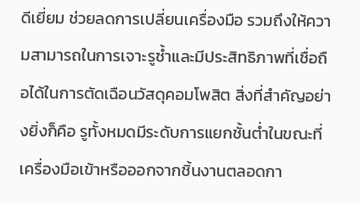ดีเยี่ยม ช่วยลดการเปลี่ยนเครื่องมือ รวมถึงให้ความสามารถในการเจาะรูซ้ำและมีประสิทธิภาพที่เชื่อถือได้ในการตัดเฉือนวัสดุคอมโพสิต สิ่งที่สำคัญอย่างยิ่งก็คือ รูทั้งหมดมีระดับการแยกชั้นต่ำในขณะที่เครื่องมือเข้าหรือออกจากชิ้นงานตลอดกา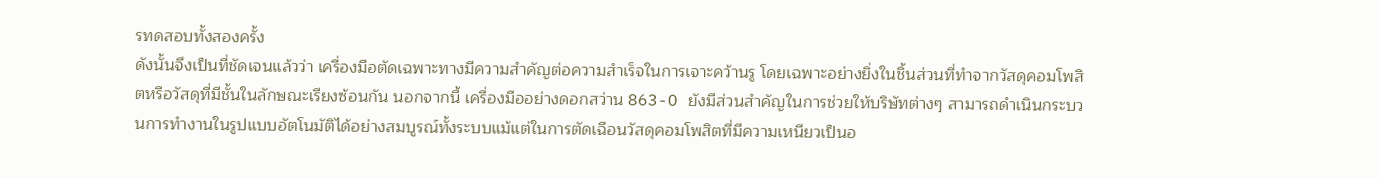รทดสอบทั้งสองครั้ง
ดังนั้นจึงเป็นที่ชัดเจนแล้วว่า เครื่องมือตัดเฉพาะทางมีความสำคัญต่อความสำเร็จในการเจาะคว้านรู โดยเฉพาะอย่างยิ่งในชิ้นส่วนที่ทำจากวัสดุคอมโพสิตหรือวัสดุที่มีชั้นในลักษณะเรียงซ้อนกัน นอกจากนี้ เครื่องมืออย่างดอกสว่าน 863-O ยังมีส่วนสำคัญในการช่วยให้บริษัทต่างๆ สามารถดำเนินกระบวนการทำงานในรูปแบบอัตโนมัติได้อย่างสมบูรณ์ทั้งระบบแม้แต่ในการตัดเฉือนวัสดุคอมโพสิตที่มีความเหนียวเป็นอ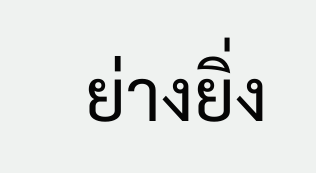ย่างยิ่ง